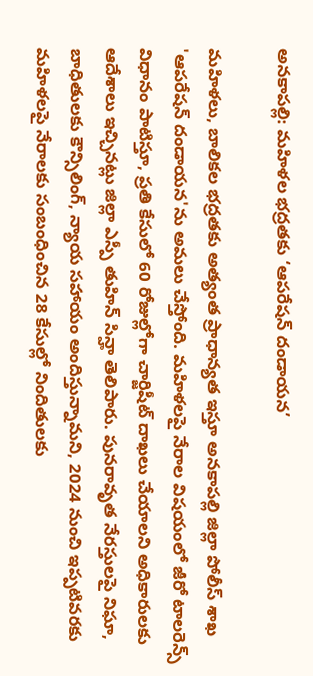అనకాపల్లి: మహిళల భద్రతకు ‘ఆపరేషన్ దండాయన’

మహిళలు, బాలికల భద్రతకు అత్యంత ప్రాధాన్యత ఇస్తూ అనకాపల్లి జిల్లా పోలీస్ శాఖ 'ఆపరేషన్ దండాయన'ను అమలు చేస్తోంది. మహిళలపై నేరాల విషయంలో జీరో టాలరెన్స్ విధానం పాటిస్తూ, ప్రతి కేసులో 60 రోజుల్లోగా చార్జిషీట్ దాఖలు చేయాలని అధికారులకు ఆదేశాలు ఇచ్చినట్లు జిల్లా ఎస్పీ తుహిన్ సిన్హా తెలిపారు. పునరావృత నేరస్తులపై నిఘా, బాధితులకు కౌన్సిలింగ్, న్యాయ సహాయం అందిస్తున్నామని, 2024 నుంచి ఇప్పటివరకు మహిళలపై నేరాలకు సంబంధించిన 28 కేసుల్లో నిందితులకు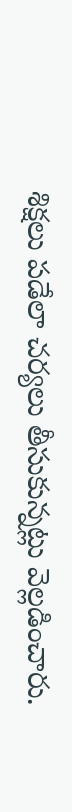శిక్షలు పడేలా చర్యలు తీసుకున్నట్లు వెల్లడించారు.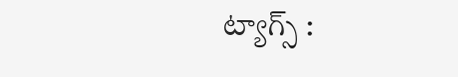ట్యాగ్స్ :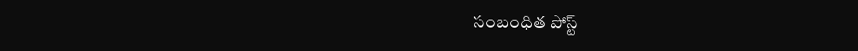సంబంధిత పోస్ట్